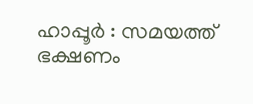ഹാപ്പൂർ : സമയത്ത് ഭക്ഷണം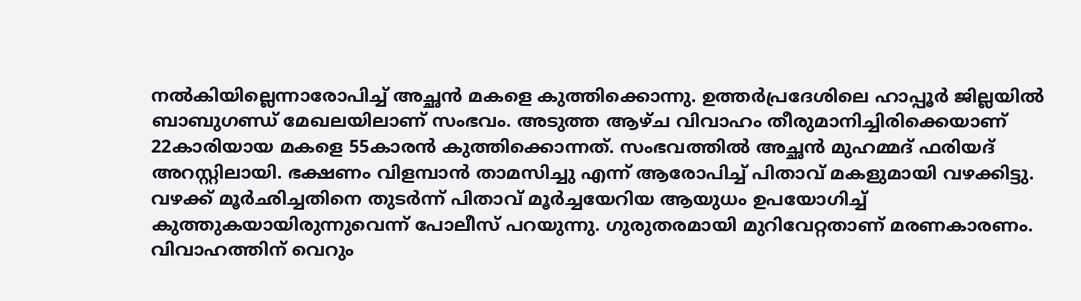നൽകിയില്ലെന്നാരോപിച്ച് അച്ഛൻ മകളെ കുത്തിക്കൊന്നു. ഉത്തർപ്രദേശിലെ ഹാപ്പൂർ ജില്ലയിൽ ബാബുഗണ്ഡ് മേഖലയിലാണ് സംഭവം. അടുത്ത ആഴ്ച വിവാഹം തീരുമാനിച്ചിരിക്കെയാണ് 22കാരിയായ മകളെ 55കാരൻ കുത്തിക്കൊന്നത്. സംഭവത്തിൽ അച്ഛൻ മുഹമ്മദ് ഫരിയദ് അറസ്റ്റിലായി. ഭക്ഷണം വിളമ്പാൻ താമസിച്ചു എന്ന് ആരോപിച്ച് പിതാവ് മകളുമായി വഴക്കിട്ടു. വഴക്ക് മൂർഛിച്ചതിനെ തുടർന്ന് പിതാവ് മൂർച്ചയേറിയ ആയുധം ഉപയോഗിച്ച് കുത്തുകയായിരുന്നുവെന്ന് പോലീസ് പറയുന്നു. ഗുരുതരമായി മുറിവേറ്റതാണ് മരണകാരണം.
വിവാഹത്തിന് വെറും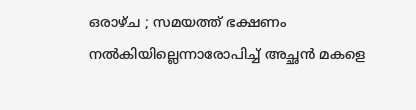ഒരാഴ്ച ; സമയത്ത് ഭക്ഷണം നൽകിയില്ലെന്നാരോപിച്ച് അച്ഛൻ മകളെ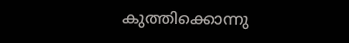കുത്തിക്കൊന്നു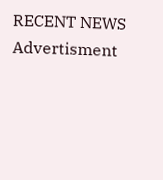RECENT NEWS
Advertisment